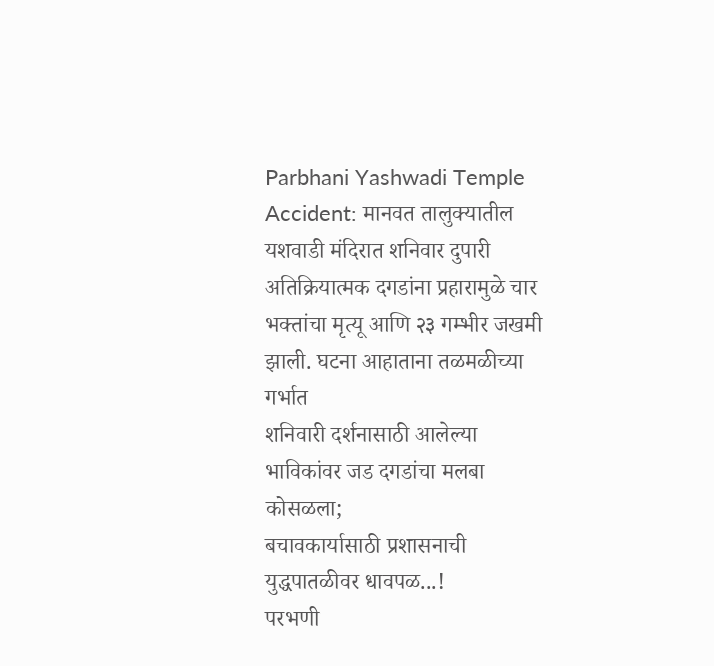Parbhani Yashwadi Temple Accident: मानवत तालुक्यातील यशवाडी मंदिरात शनिवार दुपारी अतिक्रियात्मक दगडांना प्रहारामुळे चार भक्तांचा मृत्यू आणि २३ गम्भीर जखमी झाली. घटना आहाताना तळमळीच्या गर्भात
शनिवारी दर्शनासाठी आलेल्या भाविकांवर जड दगडांचा मलबा कोसळला;
बचावकार्यासाठी प्रशासनाची युद्धपातळीवर धावपळ...!
परभणी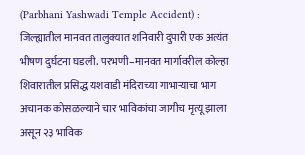(Parbhani Yashwadi Temple Accident) : जिल्ह्यातील मानवत तालुक्यात शनिवारी दुपारी एक अत्यंत भीषण दुर्घटना घडली. परभणी–मानवत मार्गावरील कोल्हा शिवारातील प्रसिद्ध यशवाडी मंदिराच्या गाभाऱ्याचा भाग अचानक कोसळल्याने चार भाविकांचा जागीच मृत्यू झाला असून २३ भाविक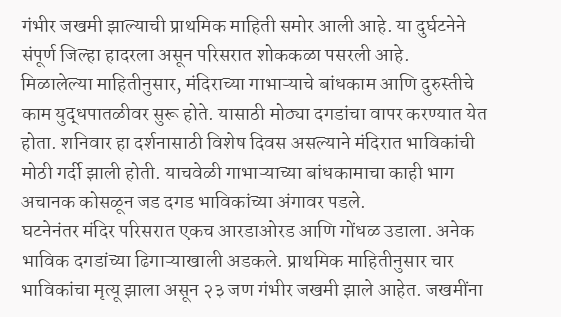गंभीर जखमी झाल्याची प्राथमिक माहिती समोर आली आहे. या दुर्घटनेने संपूर्ण जिल्हा हादरला असून परिसरात शोककळा पसरली आहे.
मिळालेल्या माहितीनुसार, मंदिराच्या गाभाऱ्याचे बांधकाम आणि दुरुस्तीचे काम युद्धपातळीवर सुरू होते. यासाठी मोठ्या दगडांचा वापर करण्यात येत होता. शनिवार हा दर्शनासाठी विशेष दिवस असल्याने मंदिरात भाविकांची मोठी गर्दी झाली होती. याचवेळी गाभाऱ्याच्या बांधकामाचा काही भाग अचानक कोसळून जड दगड भाविकांच्या अंगावर पडले.
घटनेनंतर मंदिर परिसरात एकच आरडाओरड आणि गोंधळ उडाला. अनेक भाविक दगडांच्या ढिगाऱ्याखाली अडकले. प्राथमिक माहितीनुसार चार भाविकांचा मृत्यू झाला असून २३ जण गंभीर जखमी झाले आहेत. जखमींना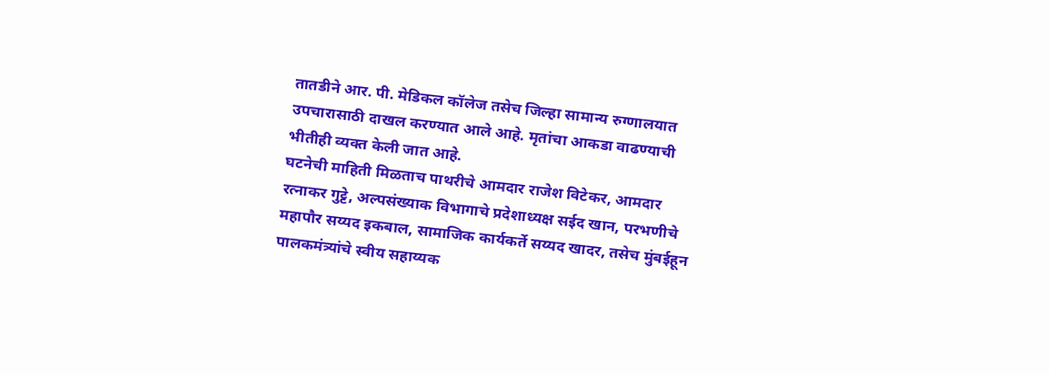तातडीने आर. पी. मेडिकल कॉलेज तसेच जिल्हा सामान्य रुग्णालयात उपचारासाठी दाखल करण्यात आले आहे. मृतांचा आकडा वाढण्याची भीतीही व्यक्त केली जात आहे.
घटनेची माहिती मिळताच पाथरीचे आमदार राजेश विटेकर, आमदार रत्नाकर गुट्टे, अल्पसंख्याक विभागाचे प्रदेशाध्यक्ष सईद खान, परभणीचे महापौर सय्यद इकबाल, सामाजिक कार्यकर्ते सय्यद खादर, तसेच मुंबईहून पालकमंत्र्यांचे स्वीय सहाय्यक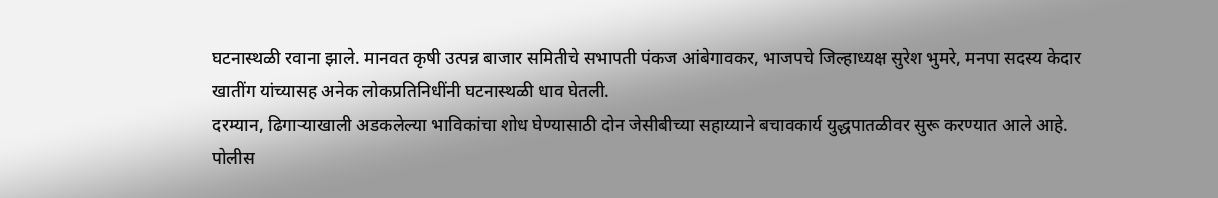घटनास्थळी रवाना झाले. मानवत कृषी उत्पन्न बाजार समितीचे सभापती पंकज आंबेगावकर, भाजपचे जिल्हाध्यक्ष सुरेश भुमरे, मनपा सदस्य केदार खातींग यांच्यासह अनेक लोकप्रतिनिधींनी घटनास्थळी धाव घेतली.
दरम्यान, ढिगाऱ्याखाली अडकलेल्या भाविकांचा शोध घेण्यासाठी दोन जेसीबीच्या सहाय्याने बचावकार्य युद्धपातळीवर सुरू करण्यात आले आहे. पोलीस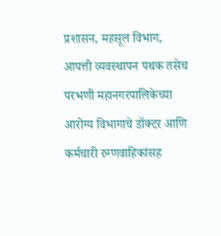प्रशासन, महसूल विभाग, आपत्ती व्यवस्थापन पथक तसेच परभणी महानगरपालिकेच्या आरोग्य विभागाचे डॉक्टर आणि कर्मचारी रुग्णवाहिकांसह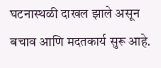घटनास्थळी दाखल झाले असून बचाव आणि मदतकार्य सुरू आहे.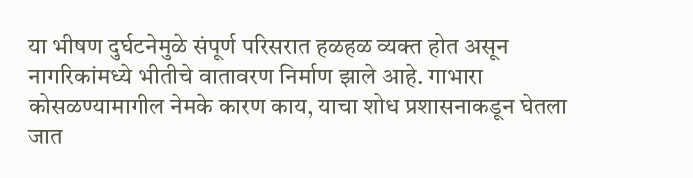या भीषण दुर्घटनेमुळे संपूर्ण परिसरात हळहळ व्यक्त होत असून नागरिकांमध्ये भीतीचे वातावरण निर्माण झाले आहे. गाभारा कोसळण्यामागील नेमके कारण काय, याचा शोध प्रशासनाकडून घेतला जात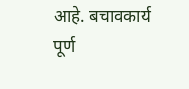आहे. बचावकार्य पूर्ण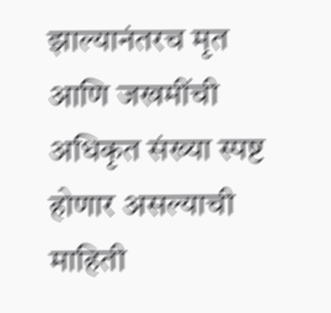झाल्यानंतरच मृत आणि जखमींची अधिकृत संख्या स्पष्ट होणार असल्याची माहिती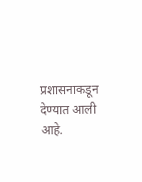प्रशासनाकडून देण्यात आली आहे.